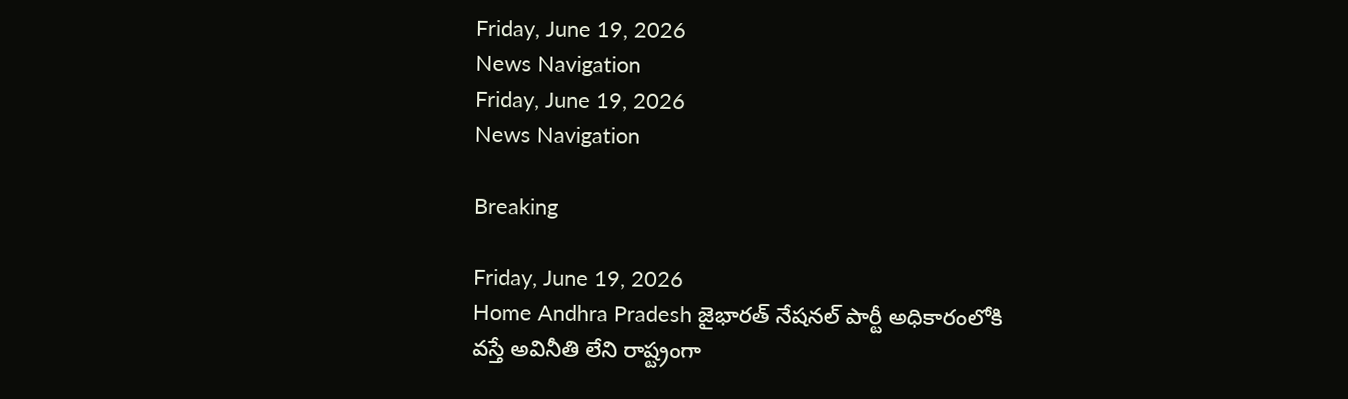Friday, June 19, 2026
News Navigation
Friday, June 19, 2026
News Navigation

Breaking

Friday, June 19, 2026
Home Andhra Pradesh జైభారత్ నేషనల్ పార్టీ అధికారంలోకి వస్తే అవినీతి లేని రాష్ట్రంగా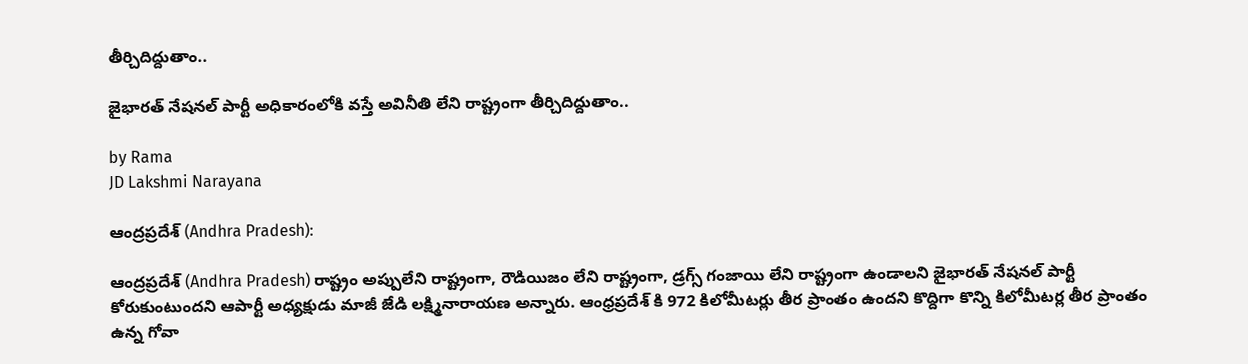తీర్చిదిద్దుతాం..

జైభారత్ నేషనల్ పార్టీ అధికారంలోకి వస్తే అవినీతి లేని రాష్ట్రంగా తీర్చిదిద్దుతాం..

by Rama
JD Lakshmi Narayana

ఆంద్రప్రదేశ్ (Andhra Pradesh):

ఆంద్రప్రదేశ్ (Andhra Pradesh) రాష్ట్రం అప్పులేని రాష్ట్రంగా, రౌడియిజం లేని రాష్ట్రంగా, డ్రగ్స్ గంజాయి లేని రాష్ట్రంగా ఉండాలని జైభారత్ నేషనల్ పార్టీ కోరుకుంటుందని ఆపార్టీ అధ్యక్షుడు మాజీ జేడి లక్ష్మినారాయణ అన్నారు. ఆంధ్రప్రదేశ్ కి 972 కిలోమీటర్లు తీర ప్రాంతం ఉందని కొద్దిగా కొన్ని కిలోమీటర్ల తీర ప్రాంతం ఉన్న గోవా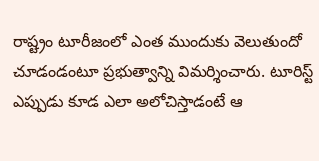రాష్ట్రం టూరీజంలో ఎంత ముందుకు వెలుతుందో చూడండంటూ ప్రభుత్వాన్ని విమర్శించారు. టూరిస్ట్ ఎప్పుడు కూడ ఎలా అలోచిస్తాడంటే ఆ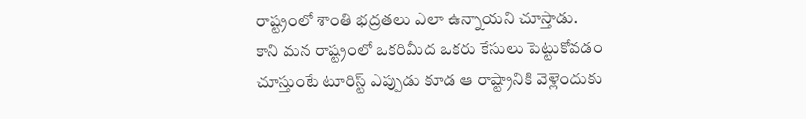రాష్ట్రంలో శాంతి భద్రతలు ఎలా ఉన్నాయని చూస్తాడు. కాని మన రాష్ట్రంలో ఒకరిమీద ఒకరు కేసులు పెట్టుకోవడం చూస్తుంటే టూరిస్ట్ ఎప్పుడు కూడ ఆ రాష్ట్రానికి వెళ్లెందుకు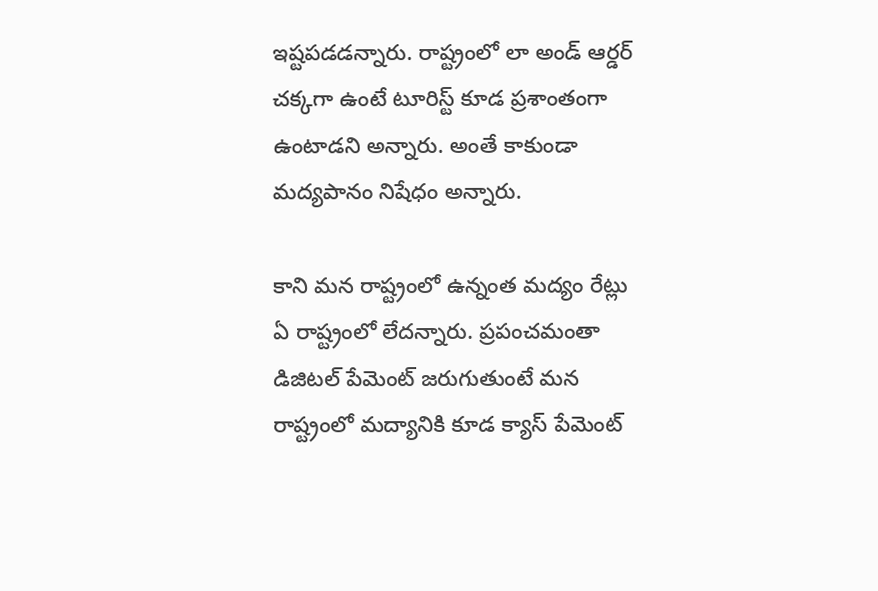ఇష్టపడడన్నారు. రాష్ట్రంలో లా అండ్ ఆర్డర్ చక్కగా ఉంటే టూరిస్ట్ కూడ ప్రశాంతంగా ఉంటాడని అన్నారు. అంతే కాకుండా మద్యపానం నిషేధం అన్నారు.

కాని మన రాష్ట్రంలో ఉన్నంత మద్యం రేట్లు ఏ రాష్ట్రంలో లేదన్నారు. ప్రపంచమంతా డిజిటల్ పేమెంట్ జరుగుతుంటే మన రాష్ట్రంలో మద్యానికి కూడ క్యాస్ పేమెంట్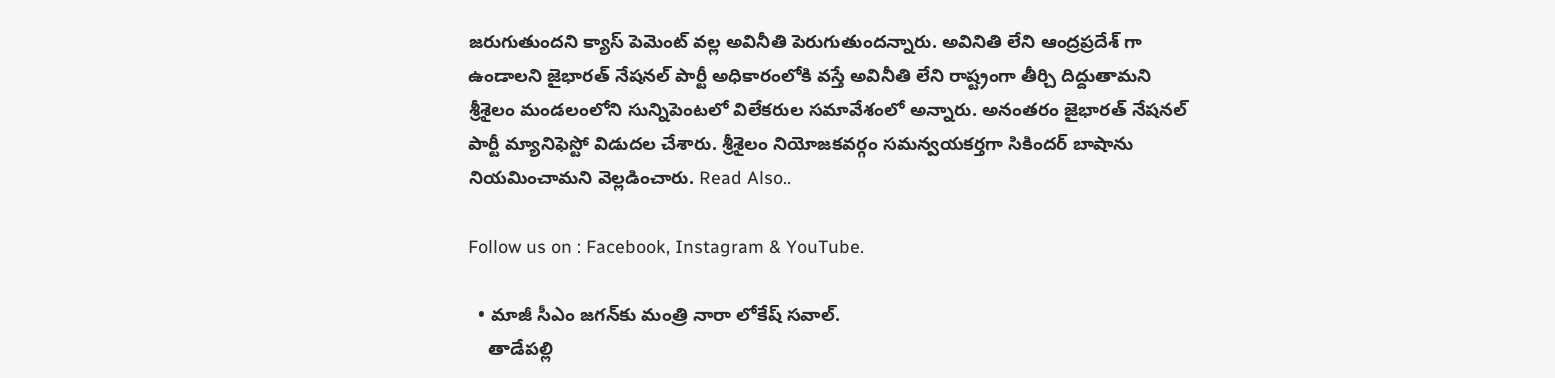జరుగుతుందని క్యాస్ పెమెంట్ వల్ల అవినీతి పెరుగుతుందన్నారు. అవినితి లేని ఆంద్రప్రదేశ్ గా ఉండాలని జైభారత్ నేషనల్ పార్టీ అధికారంలోకి వస్తే అవినీతి లేని రాష్ట్రంగా తీర్చి దిద్దుతామని శ్రీశైలం మండలంలోని సున్నిపెంటలో విలేకరుల సమావేశంలో అన్నారు. అనంతరం జైభారత్ నేషనల్ పార్టీ మ్యానిఫెస్టో విడుదల చేశారు. శ్రీశైలం నియోజకవర్గం సమన్వయకర్తగా సికిందర్ బాషాను నియమించామని వెల్లడించారు. Read Also..

Follow us on : Facebook, Instagram & YouTube.

  • మాజీ సీఎం జగన్‍కు మంత్రి నారా లోకేష్ సవాల్.
    తాడేపల్లి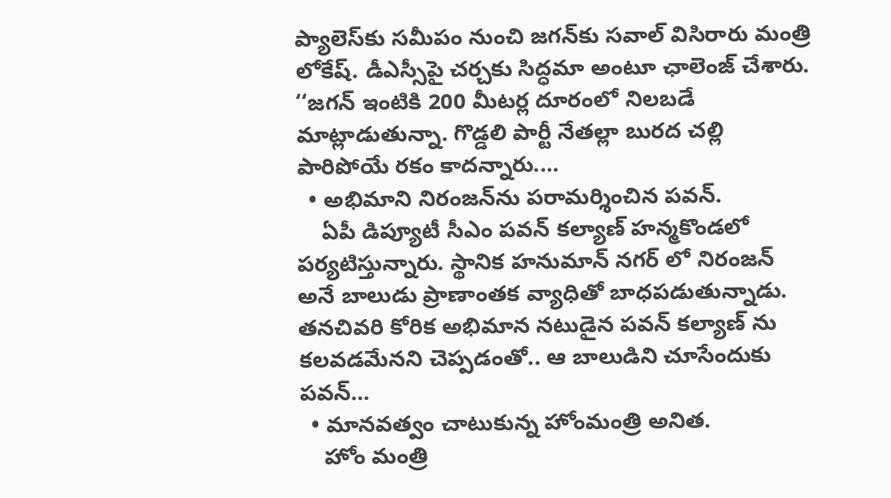ప్యాలెస్‌కు సమీపం నుంచి జగన్‌కు సవాల్‌ విసిరారు మంత్రి లోకేష్‌. డీఎస్సీపై చర్చకు సిద్ధమా అంటూ ఛాలెంజ్‌ చేశారు. ‘‘జగన్ ఇంటికి 200 మీటర్ల దూరంలో నిలబడే మాట్లాడుతున్నా. గొడ్డలి పార్టీ నేతల్లా బురద చల్లి పారిపోయే రకం కాదన్నారు.…
  • అభిమాని నిరంజన్‍ను పరామర్శించిన పవన్.
    ఏపీ డిప్యూటీ సీఎం పవన్ కల్యాణ్ హన్మకొండలో పర్యటిస్తున్నారు. స్థానిక హనుమాన్ నగర్ లో నిరంజన్ అనే బాలుడు ప్రాణాంతక వ్యాధితో బాధపడుతున్నాడు. తనచివరి కోరిక అభిమాన నటుడైన పవన్ కల్యాణ్ ను కలవడమేనని చెప్పడంతో.. ఆ బాలుడిని చూసేందుకు పవన్…
  • మానవత్వం చాటుకున్న హోంమంత్రి అనిత.
    హోం మంత్రి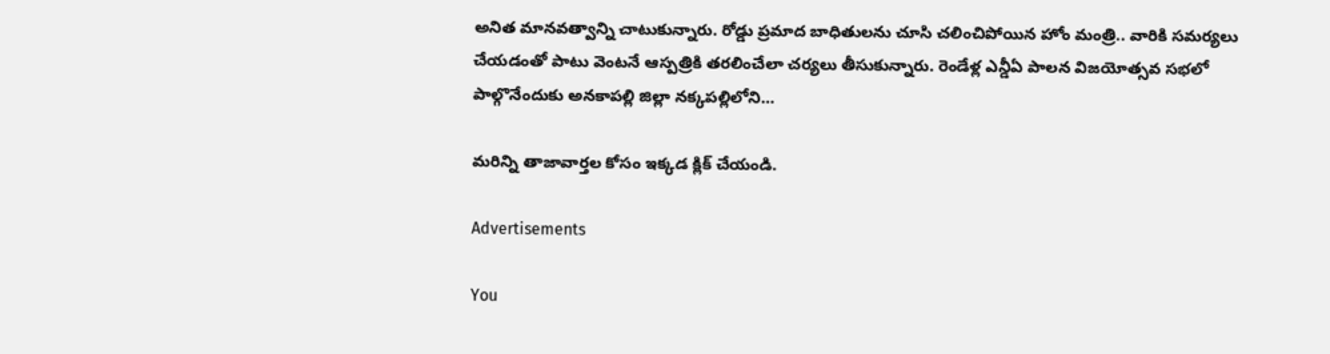అనిత మానవత్వాన్ని చాటుకున్నారు. రోడ్డు ప్రమాద బాధితులను చూసి చలించిపోయిన హోం మంత్రి.. వారికి సమర్యలు చేయడంతో పాటు వెంటనే ఆస్పత్రికి తరలించేలా చర్యలు తీసుకున్నారు. రెండేళ్ల ఎన్డీఏ పాలన విజయోత్సవ సభలో పాల్గొనేందుకు అనకాపల్లి జిల్లా నక్కపల్లిలోని…

మరిన్ని తాజావార్తల కోసం ఇక్కడ క్లిక్ చేయండి.

Advertisements

You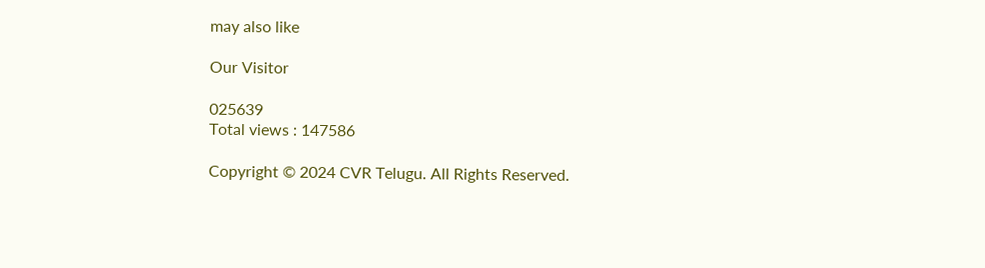may also like

Our Visitor

025639
Total views : 147586

Copyright © 2024 CVR Telugu. All Rights Reserved.